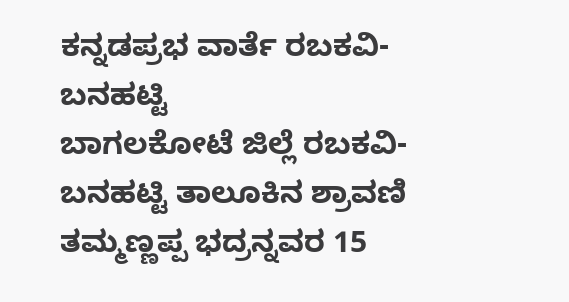ಕನ್ನಡಪ್ರಭ ವಾರ್ತೆ ರಬಕವಿ-ಬನಹಟ್ಟಿ
ಬಾಗಲಕೋಟೆ ಜಿಲ್ಲೆ ರಬಕವಿ-ಬನಹಟ್ಟಿ ತಾಲೂಕಿನ ಶ್ರಾವಣಿ ತಮ್ಮಣ್ಣಪ್ಪ ಭದ್ರನ್ನವರ 15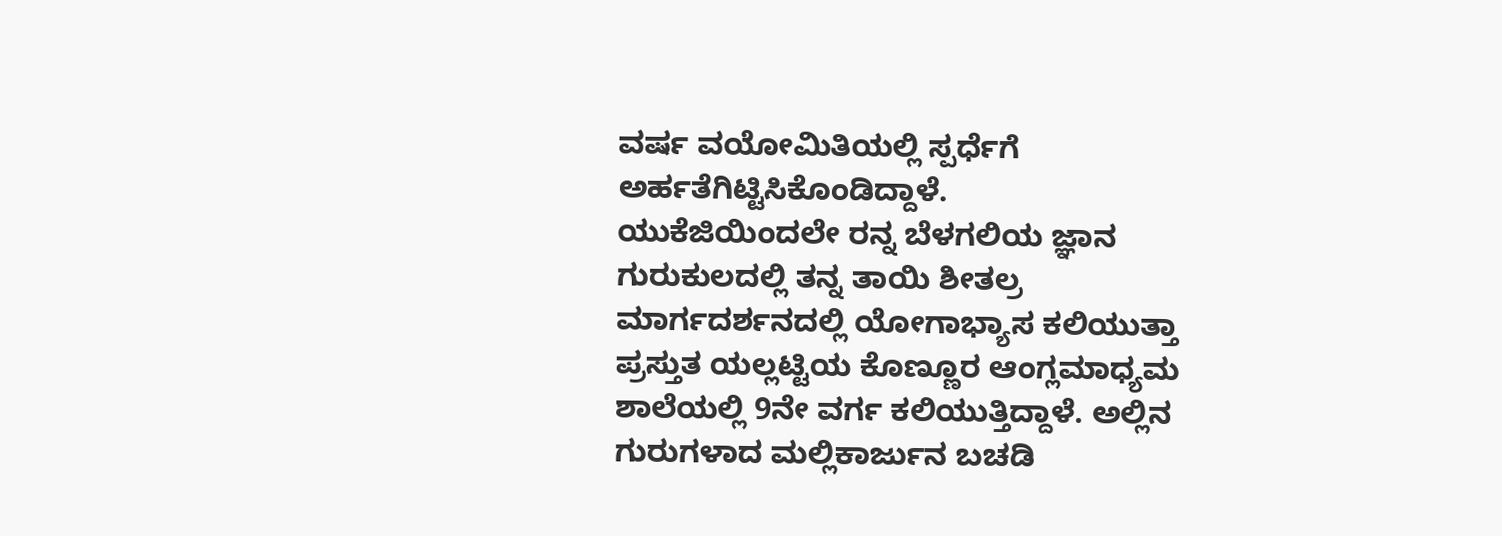ವರ್ಷ ವಯೋಮಿತಿಯಲ್ಲಿ ಸ್ಪರ್ಧೆಗೆ ಅರ್ಹತೆಗಿಟ್ಟಿಸಿಕೊಂಡಿದ್ದಾಳೆ.
ಯುಕೆಜಿಯಿಂದಲೇ ರನ್ನ ಬೆಳಗಲಿಯ ಜ್ಞಾನ ಗುರುಕುಲದಲ್ಲಿ ತನ್ನ ತಾಯಿ ಶೀತಲ್ರ ಮಾರ್ಗದರ್ಶನದಲ್ಲಿ ಯೋಗಾಭ್ಯಾಸ ಕಲಿಯುತ್ತಾ ಪ್ರಸ್ತುತ ಯಲ್ಲಟ್ಟಿಯ ಕೊಣ್ಣೂರ ಆಂಗ್ಲಮಾಧ್ಯಮ ಶಾಲೆಯಲ್ಲಿ 9ನೇ ವರ್ಗ ಕಲಿಯುತ್ತಿದ್ದಾಳೆ. ಅಲ್ಲಿನ ಗುರುಗಳಾದ ಮಲ್ಲಿಕಾರ್ಜುನ ಬಚಡಿ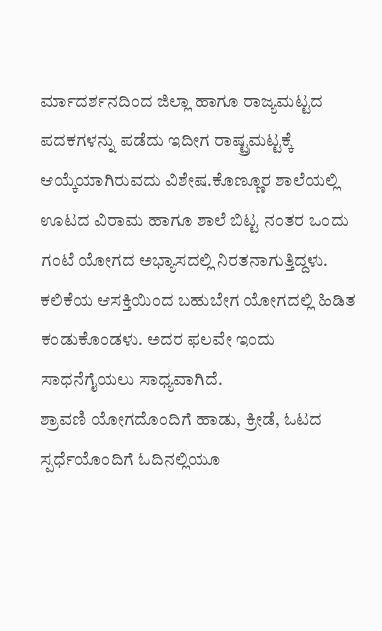ರ್ಮಾದರ್ಶನದಿಂದ ಜಿಲ್ಲಾ ಹಾಗೂ ರಾಜ್ಯಮಟ್ಟದ ಪದಕಗಳನ್ನು ಪಡೆದು ಇದೀಗ ರಾಷ್ಟ್ರಮಟ್ಟಕ್ಕೆ ಆಯ್ಕೆಯಾಗಿರುವದು ವಿಶೇಷ.ಕೊಣ್ಣೂರ ಶಾಲೆಯಲ್ಲಿ ಊಟದ ವಿರಾಮ ಹಾಗೂ ಶಾಲೆ ಬಿಟ್ಟ ನಂತರ ಒಂದು ಗಂಟೆ ಯೋಗದ ಅಭ್ಯಾಸದಲ್ಲಿ ನಿರತನಾಗುತ್ತಿದ್ದಳು. ಕಲಿಕೆಯ ಆಸಕ್ತಿಯಿಂದ ಬಹುಬೇಗ ಯೋಗದಲ್ಲಿ ಹಿಡಿತ ಕಂಡುಕೊಂಡಳು. ಅದರ ಫಲವೇ ಇಂದು ಸಾಧನೆಗೈಯಲು ಸಾಧ್ಯವಾಗಿದೆ.
ಶ್ರಾವಣಿ ಯೋಗದೊಂದಿಗೆ ಹಾಡು, ಕ್ರೀಡೆ, ಓಟದ ಸ್ಪರ್ಧೆಯೊಂದಿಗೆ ಓದಿನಲ್ಲಿಯೂ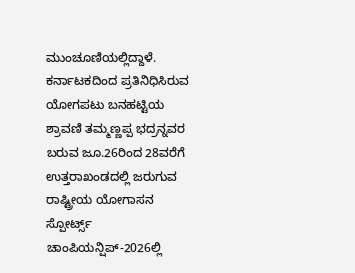ಮುಂಚೂಣಿಯಲ್ಲಿದ್ದಾಳೆ. ಕರ್ನಾಟಕದಿಂದ ಪ್ರತಿನಿಧಿಸಿರುವ ಯೋಗಪಟು ಬನಹಟ್ಟಿಯ ಶ್ರಾವಣಿ ತಮ್ಮಣ್ಣಪ್ಪ ಭದ್ರನ್ನವರ ಬರುವ ಜೂ.26ರಿಂದ 28ವರೆಗೆ ಉತ್ತರಾಖಂಡದಲ್ಲಿ ಜರುಗುವ ರಾಷ್ಟ್ರೀಯ ಯೋಗಾಸನ ಸ್ಪೋರ್ಟ್ಸ್ ಚಾಂಪಿಯನ್ಷಿಪ್-2026ಲ್ಲಿ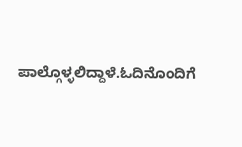ಪಾಲ್ಗೊಳ್ಳಲಿದ್ದಾಳೆ.ಓದಿನೊಂದಿಗೆ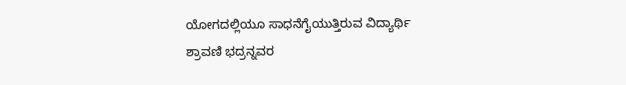ಯೋಗದಲ್ಲಿಯೂ ಸಾಧನೆಗೈಯುತ್ತಿರುವ ವಿದ್ಯಾರ್ಥಿ ಶ್ರಾವಣಿ ಭದ್ರನ್ನವರ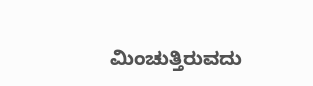ಮಿಂಚುತ್ತಿರುವದು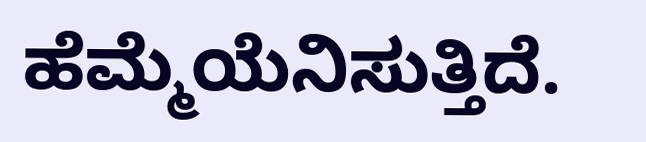ಹೆಮ್ಮೆಯೆನಿಸುತ್ತಿದೆ.